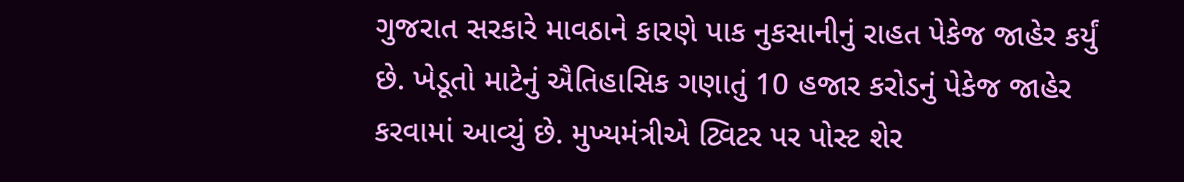ગુજરાત સરકારે માવઠાને કારણે પાક નુકસાનીનું રાહત પેકેજ જાહેર કર્યું છે. ખેડૂતો માટેનું ઐતિહાસિક ગણાતું 10 હજાર કરોડનું પેકેજ જાહેર કરવામાં આવ્યું છે. મુખ્યમંત્રીએ ટ્વિટર પર પોસ્ટ શેર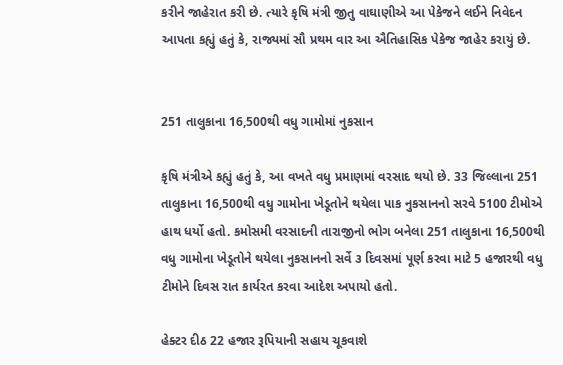કરીને જાહેરાત કરી છે. ત્યારે કૃષિ મંત્રી જીતુ વાઘાણીએ આ પેકેજને લઈને નિવેદન આપતા કહ્યું હતું કે, રાજ્યમાં સૌ પ્રથમ વાર આ ઐતિહાસિક પેકેજ જાહેર કરાયું છે.


251 તાલુકાના 16,500થી વધુ ગામોમાં નુકસાન

કૃષિ મંત્રીએ કહ્યું હતું કે, આ વખતે વધુ પ્રમાણમાં વરસાદ થયો છે. 33 જિલ્લાના 251 તાલુકાના 16,500થી વધુ ગામોના ખેડૂતોને થયેલા પાક નુકસાનનો સરવે 5100 ટીમોએ હાથ ધર્યો હતો. કમોસમી વરસાદની તારાજીનો ભોગ બનેલા 251 તાલુકાના 16,500થી વધુ ગામોના ખેડૂતોને થયેલા નુકસાનનો સર્વે ૩ દિવસમાં પૂર્ણ કરવા માટે 5 હજારથી વધુ ટીમોને દિવસ રાત કાર્યરત કરવા આદેશ અપાયો હતો.

હેક્ટર દીઠ 22 હજાર રૂપિયાની સહાય ચૂકવાશે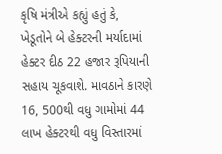કૃષિ મંત્રીએ કહ્યું હતું કે, ખેડૂતોને બે હેક્ટરની મર્યાદામાં હેક્ટર દીઠ 22 હજાર રૂપિયાની સહાય ચૂકવાશે. માવઠાને કારણે 16, 500થી વધુ ગામોમાં 44 લાખ હેક્ટરથી વધુ વિસ્તારમાં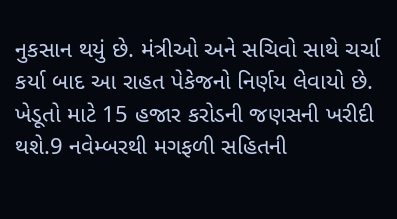નુકસાન થયું છે. મંત્રીઓ અને સચિવો સાથે ચર્ચા કર્યા બાદ આ રાહત પેકેજનો નિર્ણય લેવાયો છે. ખેડૂતો માટે 15 હજાર કરોડની જણસની ખરીદી થશે.9 નવેમ્બરથી મગફળી સહિતની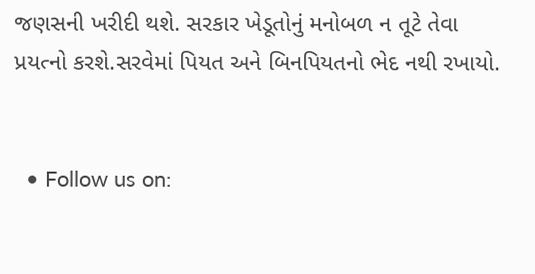જણસની ખરીદી થશે. સરકાર ખેડૂતોનું મનોબળ ન તૂટે તેવા પ્રયત્નો કરશે.સરવેમાં પિયત અને બિનપિયતનો ભેદ નથી રખાયો.


  • Follow us on: